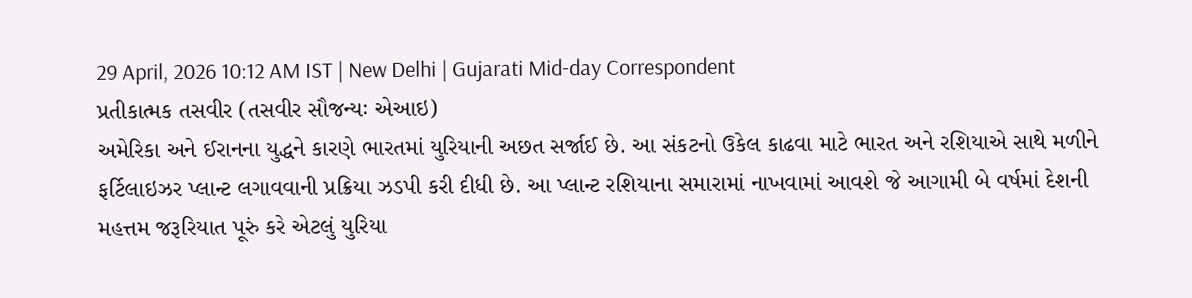29 April, 2026 10:12 AM IST | New Delhi | Gujarati Mid-day Correspondent
પ્રતીકાત્મક તસવીર (તસવીર સૌજન્યઃ એઆઇ)
અમેરિકા અને ઈરાનના યુદ્ધને કારણે ભારતમાં યુરિયાની અછત સર્જાઈ છે. આ સંકટનો ઉકેલ કાઢવા માટે ભારત અને રશિયાએ સાથે મળીને ફર્ટિલાઇઝર પ્લાન્ટ લગાવવાની પ્રક્રિયા ઝડપી કરી દીધી છે. આ પ્લાન્ટ રશિયાના સમારામાં નાખવામાં આવશે જે આગામી બે વર્ષમાં દેશની મહત્તમ જરૂરિયાત પૂરું કરે એટલું યુરિયા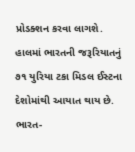પ્રોડક્શન કરવા લાગશે.
હાલમાં ભારતની જરૂરિયાતનું ૭૧ યુરિયા ટકા મિડલ ઈસ્ટના દેશોમાંથી આયાત થાય છે. ભારત-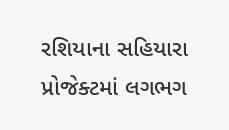રશિયાના સહિયારા પ્રોજેક્ટમાં લગભગ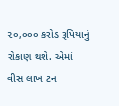૨૦,૦૦૦ કરોડ રૂપિયાનું રોકાણ થશે. એમાં વીસ લાખ ટન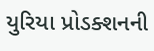યુરિયા પ્રોડક્શનની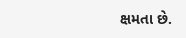ક્ષમતા છે.